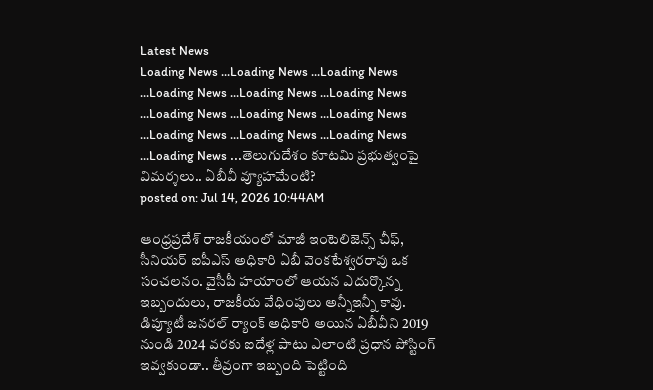Latest News
Loading News ...Loading News ...Loading News ...Loading News ...Loading News ...Loading News ...Loading News ...Loading News ...Loading News ...Loading News ...Loading News ...Loading News ...Loading News ...తెలుగుదేశం కూటమి ప్రభుత్వంపై విమర్శలు.. ఏబీవీ వ్యూహమేంటి?
posted on: Jul 14, 2026 10:44AM

ఆంధ్రప్రదేశ్ రాజకీయంలో మాజీ ఇంటెలిజెన్స్ చీఫ్, సీనియర్ ఐపీఎస్ అధికారి ఏబీ వెంకటేశ్వరరావు ఒక సంచలనం. వైసీపీ హయాంలో ఆయన ఎదుర్కొన్న ఇబ్బందులు, రాజకీయ వేధింపులు అన్నీఇన్నీ కావు. డిప్యూటీ జనరల్ ర్యాంక్ అధికారి అయిన ఏబీవీని 2019 నుండి 2024 వరకు ఐదేళ్ల పాటు ఎలాంటి ప్రధాన పోస్టింగ్ ఇవ్వకుండా.. తీవ్రంగా ఇబ్బంది పెట్టింది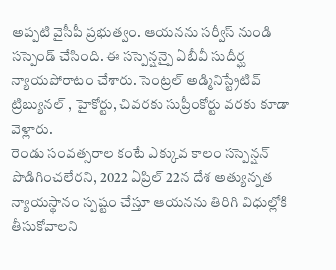అప్పటి వైసీపీ ప్రభుత్వం. ఆయనను సర్వీస్ నుండి సస్పెండ్ చేసింది. ఈ సస్పెన్షన్పై ఏబీవీ సుదీర్ఘ న్యాయపోరాటం చేశారు. సెంట్రల్ అడ్మినిస్ట్రేటివ్ ట్రిబ్యునల్ , హైకోర్టు, చివరకు సుప్రీంకోర్టు వరకు కూడా వెళ్లారు.
రెండు సంవత్సరాల కంటే ఎక్కువ కాలం సస్పెన్షన్ పొడిగించలేరని, 2022 ఏప్రిల్ 22న దేశ అత్యున్నత న్యాయస్థానం స్పష్టం చేస్తూ ఆయనను తిరిగి విధుల్లోకి తీసుకోవాలని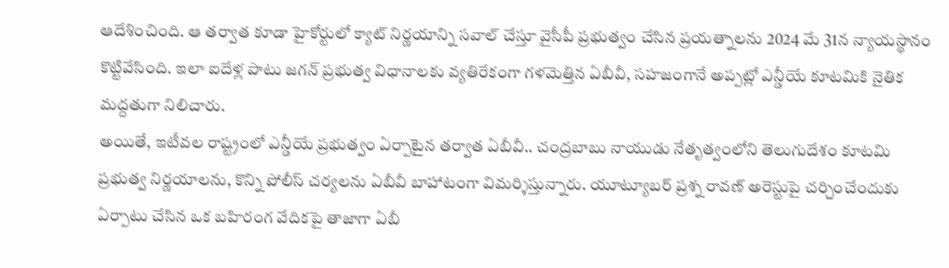ఆదేశించింది. ఆ తర్వాత కూడా హైకోర్టులో క్యాట్ నిర్ణయాన్ని సవాల్ చేస్తూ వైసీపీ ప్రభుత్వం చేసిన ప్రయత్నాలను 2024 మే 31న న్యాయస్థానం కొట్టివేసింది. ఇలా ఐదేళ్ల పాటు జగన్ ప్రభుత్వ విధానాలకు వ్యతిరేకంగా గళమెత్తిన ఏబీవీ, సహజంగానే అప్పట్లో ఎన్డీయే కూటమికి నైతిక మద్దతుగా నిలిచారు.
అయితే, ఇటీవల రాష్ట్రంలో ఎన్డీయే ప్రభుత్వం ఏర్పాటైన తర్వాత ఏబీవీ.. చంద్రబాబు నాయుడు నేతృత్వంలోని తెలుగుదేశం కూటమి ప్రభుత్వ నిర్ణయాలను, కొన్ని పోలీస్ చర్యలను ఏబీవీ బాహాటంగా విమర్శిస్తున్నారు. యూట్యూబర్ ప్రశ్న రావణ్ అరెస్టుపై చర్చించేందుకు ఏర్పాటు చేసిన ఒక బహిరంగ వేదికపై తాజాగా ఏబీ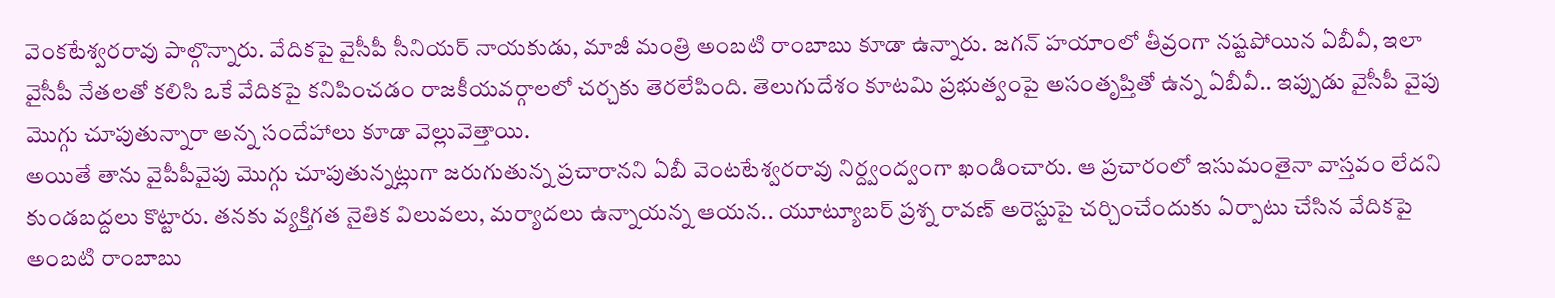వెంకటేశ్వరరావు పాల్గొన్నారు. వేదికపై వైసీపీ సీనియర్ నాయకుడు, మాజీ మంత్రి అంబటి రాంబాబు కూడా ఉన్నారు. జగన్ హయాంలో తీవ్రంగా నష్టపోయిన ఏబీవీ, ఇలా వైసీపీ నేతలతో కలిసి ఒకే వేదికపై కనిపించడం రాజకీయవర్గాలలో చర్చకు తెరలేపింది. తెలుగుదేశం కూటమి ప్రభుత్వంపై అసంతృప్తితో ఉన్న ఏబీవీ.. ఇప్పుడు వైసీపీ వైపు మొగ్గు చూపుతున్నారా అన్న సందేహాలు కూడా వెల్లువెత్తాయి.
అయితే తాను వైపీపీవైపు మొగ్గు చూపుతున్నట్లుగా జరుగుతున్న ప్రచారానని ఏబీ వెంటటేశ్వరరావు నిర్ద్వంద్వంగా ఖండించారు. ఆ ప్రచారంలో ఇసుమంతైనా వాస్తవం లేదని కుండబద్దలు కొట్టారు. తనకు వ్యక్తిగత నైతిక విలువలు, మర్యాదలు ఉన్నాయన్న ఆయన.. యూట్యూబర్ ప్రశ్న రావణ్ అరెస్టుపై చర్చించేందుకు ఏర్పాటు చేసిన వేదికపై అంబటి రాంబాబు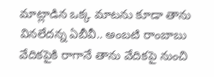మాట్లాడిన ఒక్క మాటను కూడా తాను వినలేదన్న ఏబీవీ.. అంబటి రాంబాబు వేదికపైకి రాగానే తాను వేదికపై నుంచి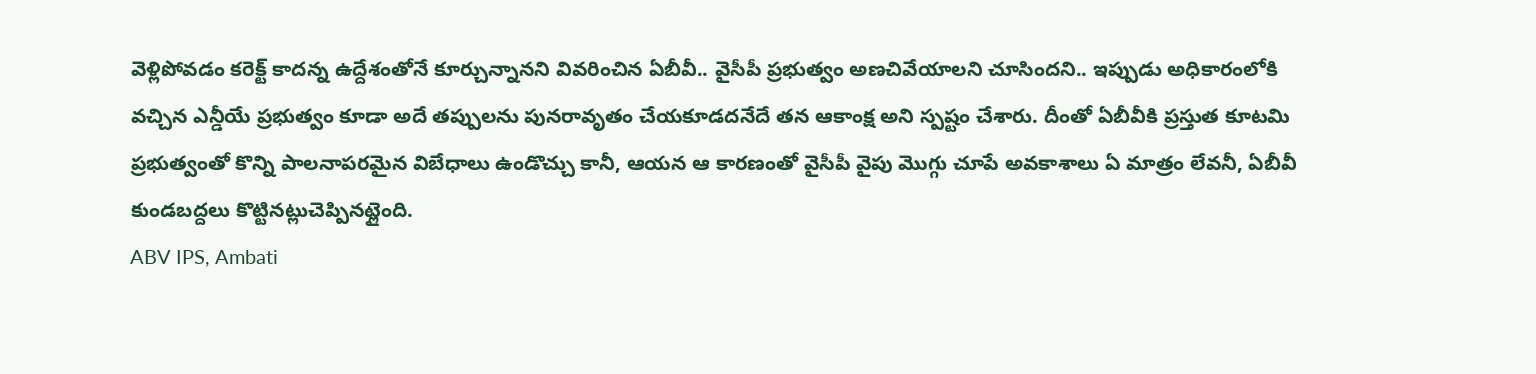వెళ్లిపోవడం కరెక్ట్ కాదన్న ఉద్దేశంతోనే కూర్చున్నానని వివరించిన ఏబీవీ.. వైసీపీ ప్రభుత్వం అణచివేయాలని చూసిందని.. ఇప్పుడు అధికారంలోకి వచ్చిన ఎన్డీయే ప్రభుత్వం కూడా అదే తప్పులను పునరావృతం చేయకూడదనేదే తన ఆకాంక్ష అని స్పష్టం చేశారు. దీంతో ఏబీవీకి ప్రస్తుత కూటమి ప్రభుత్వంతో కొన్ని పాలనాపరమైన విబేధాలు ఉండొచ్చు కానీ, ఆయన ఆ కారణంతో వైసీపీ వైపు మొగ్గు చూపే అవకాశాలు ఏ మాత్రం లేవనీ, ఏబీవీ కుండబద్దలు కొట్టినట్లుచెప్పినట్లైంది.
ABV IPS, Ambati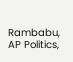Rambabu, AP Politics,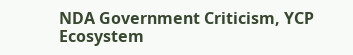NDA Government Criticism, YCP Ecosystem